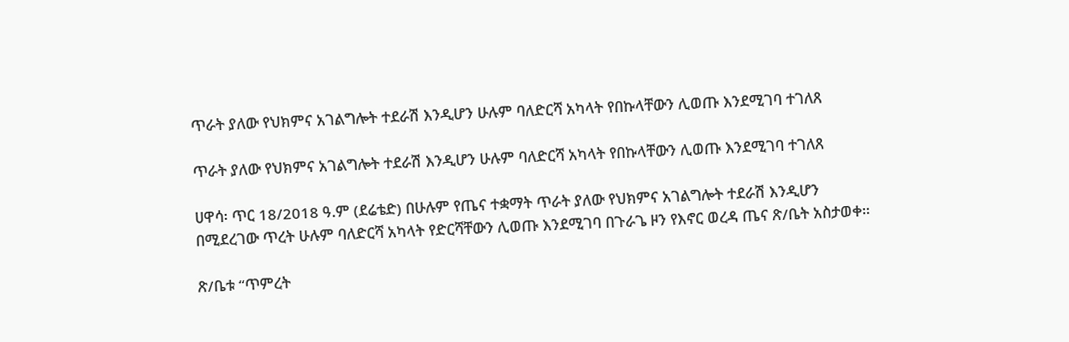ጥራት ያለው የህክምና አገልግሎት ተደራሽ እንዲሆን ሁሉም ባለድርሻ አካላት የበኩላቸውን ሊወጡ እንደሚገባ ተገለጸ

ጥራት ያለው የህክምና አገልግሎት ተደራሽ እንዲሆን ሁሉም ባለድርሻ አካላት የበኩላቸውን ሊወጡ እንደሚገባ ተገለጸ

ሀዋሳ፡ ጥር 18/2018 ዓ.ም (ደሬቴድ) በሁሉም የጤና ተቋማት ጥራት ያለው የህክምና አገልግሎት ተደራሽ እንዲሆን በሚደረገው ጥረት ሁሉም ባለድርሻ አካላት የድርሻቸውን ሊወጡ እንደሚገባ በጉራጌ ዞን የእኖር ወረዳ ጤና ጽ/ቤት አስታወቀ።

ጽ/ቤቱ “ጥምረት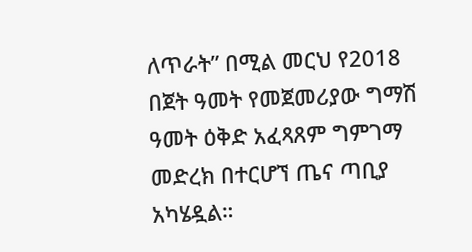ለጥራት” በሚል መርህ የ2018 በጀት ዓመት የመጀመሪያው ግማሽ ዓመት ዕቅድ አፈጻጸም ግምገማ መድረክ በተርሆኘ ጤና ጣቢያ አካሄዷል።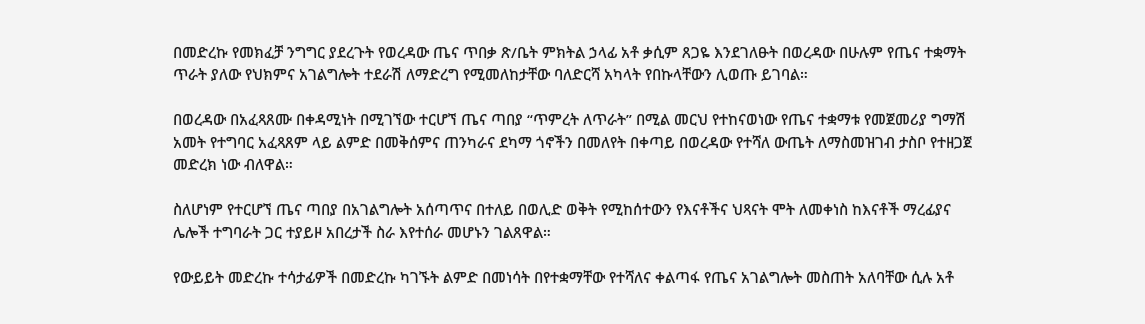በመድረኩ የመክፈቻ ንግግር ያደረጉት የወረዳው ጤና ጥበቃ ጽ/ቤት ምክትል ኃላፊ አቶ ቃሲም ጸጋዬ እንደገለፁት በወረዳው በሁሉም የጤና ተቋማት ጥራት ያለው የህክምና አገልግሎት ተደራሽ ለማድረግ የሚመለከታቸው ባለድርሻ አካላት የበኩላቸውን ሊወጡ ይገባል።

በወረዳው በአፈጻጸሙ በቀዳሚነት በሚገኘው ተርሆኘ ጤና ጣበያ “ጥምረት ለጥራት” በሚል መርህ የተከናወነው የጤና ተቋማቱ የመጀመሪያ ግማሽ አመት የተግባር አፈጻጸም ላይ ልምድ በመቅሰምና ጠንካራና ደካማ ጎኖችን በመለየት በቀጣይ በወረዳው የተሻለ ውጤት ለማስመዝገብ ታስቦ የተዘጋጀ መድረክ ነው ብለዋል።

ስለሆነም የተርሆኘ ጤና ጣበያ በአገልግሎት አሰጣጥና በተለይ በወሊድ ወቅት የሚከሰተውን የእናቶችና ህጻናት ሞት ለመቀነስ ከእናቶች ማረፊያና ሌሎች ተግባራት ጋር ተያይዞ አበረታች ስራ እየተሰራ መሆኑን ገልጸዋል።

የውይይት መድረኩ ተሳታፊዎች በመድረኩ ካገኙት ልምድ በመነሳት በየተቋማቸው የተሻለና ቀልጣፋ የጤና አገልግሎት መስጠት አለባቸው ሲሉ አቶ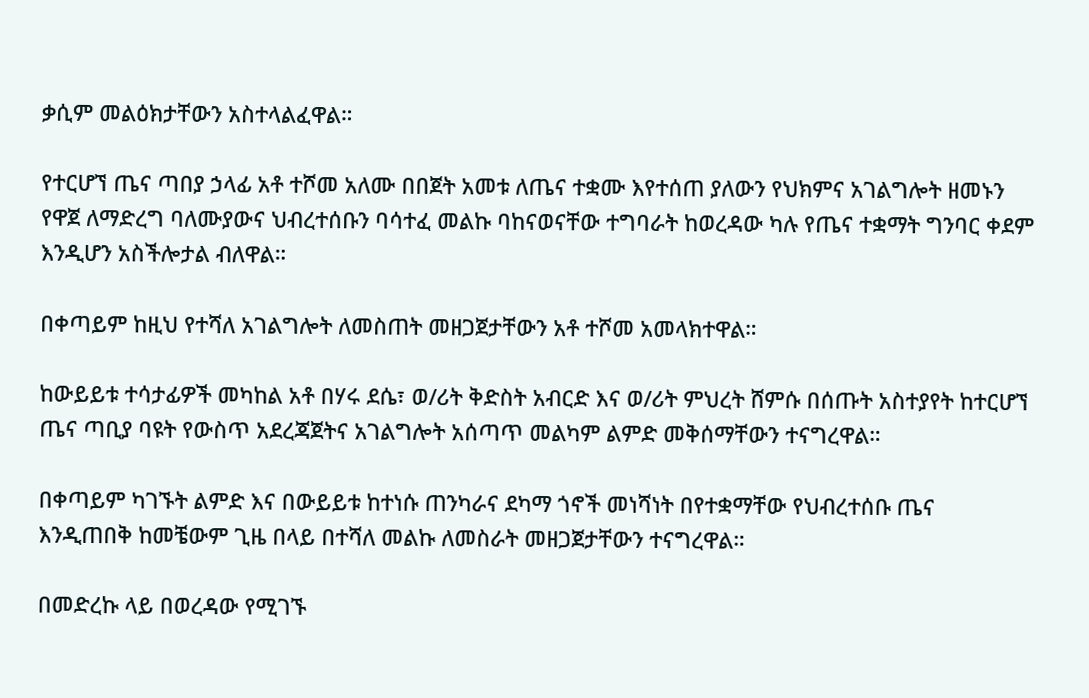ቃሲም መልዕክታቸውን አስተላልፈዋል።

የተርሆኘ ጤና ጣበያ ኃላፊ አቶ ተሾመ አለሙ በበጀት አመቱ ለጤና ተቋሙ እየተሰጠ ያለውን የህክምና አገልግሎት ዘመኑን የዋጀ ለማድረግ ባለሙያውና ህብረተሰቡን ባሳተፈ መልኩ ባከናወናቸው ተግባራት ከወረዳው ካሉ የጤና ተቋማት ግንባር ቀደም እንዲሆን አስችሎታል ብለዋል።

በቀጣይም ከዚህ የተሻለ አገልግሎት ለመስጠት መዘጋጀታቸውን አቶ ተሾመ አመላክተዋል።

ከውይይቱ ተሳታፊዎች መካከል አቶ በሃሩ ደሴ፣ ወ/ሪት ቅድስት አብርድ እና ወ/ሪት ምህረት ሸምሱ በሰጡት አስተያየት ከተርሆኘ ጤና ጣቢያ ባዩት የውስጥ አደረጃጀትና አገልግሎት አሰጣጥ መልካም ልምድ መቅሰማቸውን ተናግረዋል።

በቀጣይም ካገኙት ልምድ እና በውይይቱ ከተነሱ ጠንካራና ደካማ ጎኖች መነሻነት በየተቋማቸው የህብረተሰቡ ጤና እንዲጠበቅ ከመቼውም ጊዜ በላይ በተሻለ መልኩ ለመስራት መዘጋጀታቸውን ተናግረዋል።

በመድረኩ ላይ በወረዳው የሚገኙ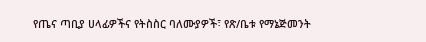የጤና ጣቢያ ሀላፊዎችና የትስስር ባለሙያዎች፣ የጽ/ቤቱ የማኔጅመንት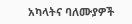አካላትና ባለሙያዎች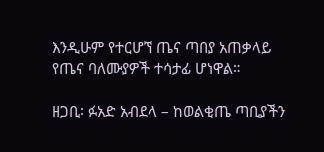እንዲሁም የተርሆኘ ጤና ጣበያ አጠቃላይ የጤና ባለሙያዎች ተሳታፊ ሆነዋል።

ዘጋቢ፡ ፉአድ አብደላ – ከወልቂጤ ጣቢያችን